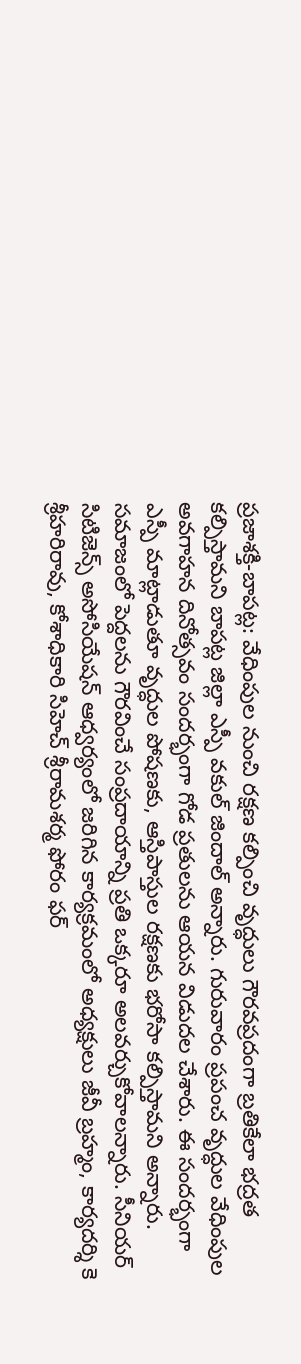ప్రజాశక్తి-బాపట్ల: వేధింపుల నుంచి రక్షణ కల్పించి వృద్ధులు గౌరవప్రదంగా బ్రతికేలా భద్రత కల్పిస్తామని బాపట్ల జిల్లా ఎస్పీ వకుల్ జిందాల్ అన్నారు. గురువారం ప్రపంచ వృద్ధుల వేధింపుల అవగాహన దినోత్సవం సందర్భంగా గోడ ప్రతులను ఆయన విడుదల చేశారు. ఈ సందర్భంగా ఎస్పీ మాట్లాడుతూ వృద్ధుల పోషణకు, ఆస్తిపాస్తుల రక్షణకు భరోసా కల్పిస్తామని అన్నారు. సమాజంలో పెద్దలను గౌరవించే సంప్రదాయాన్ని ప్రతి ఒక్కరూ అలవర్చుకోవాలన్నారు. సీనియర్ సిటిజెన్స్ అసోసియేషన్ ఆధ్వర్యంలో జరిగిన కార్యక్రమంలో అధ్యక్షులు జీవీ బ్రహ్మం, కార్యదర్శి కె శ్రీహరిరావు, కోశాధికారి సిహెచ్ శ్రీరామశర్మ ఫోరం ఫర్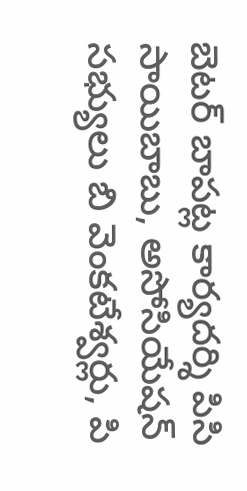బెటర్ బాపట్ల కార్యదర్శి పిసి సాయిబాబు, అసోసియేషన్ సభ్యులు బి వెంకటేశ్వర్లు, పి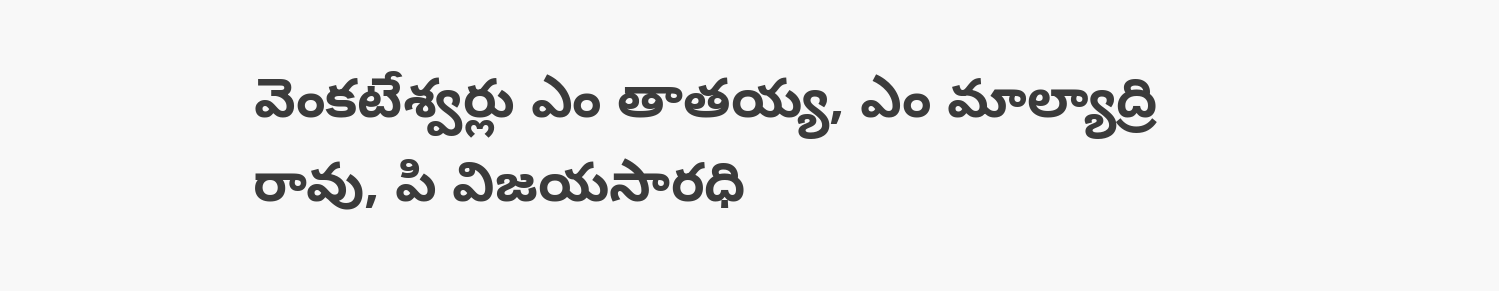వెంకటేశ్వర్లు ఎం తాతయ్య, ఎం మాల్యాద్రి రావు, పి విజయసారధి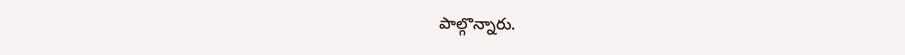పాల్గొన్నారు.